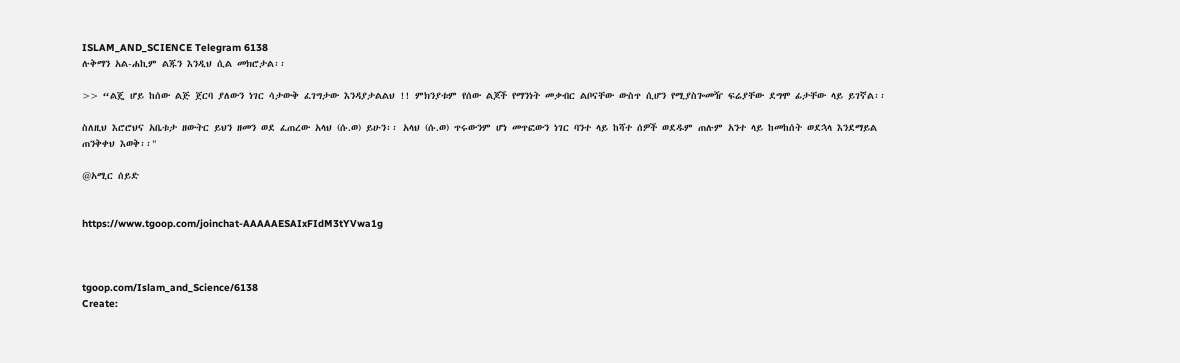ISLAM_AND_SCIENCE Telegram 6138
ሉቅማን አል-ሐኪም ልጁን እንዲህ ሲል መክሮታል፡፡

>> “ልጄ ሆይ ከሰው ልጅ ጀርባ ያለውን ነገር ሳታውቅ ፈገግታው እንዳያታልልህ !! ምክንያቱም የሰው ልጆች የማንነት መቃብር ልቦናቸው ውስጥ ሲሆን የሚያስጐመዥ ፍሬያቸው ደግሞ ፊታቸው ላይ ይገኛል፡፡

ስለዚህ እሮሮህና አቤቱታ ዘውትር ይህን ዘመን ወደ ፈጠረው አላህ (ሱ.ወ) ይሁን፡፡ አላህ (ሱ.ወ) ጥሩውንም ሆነ መጥፎውን ነገር ባንተ ላይ ከሻተ ሰዎች ወደዱም ጠሉም አንተ ላይ ከመከሰት ወደኋላ እንደማይል ጠንቅቀህ እወቅ፡፡"

@አሚር ሰይድ


https://www.tgoop.com/joinchat-AAAAAESAIxFIdM3tYVwa1g



tgoop.com/Islam_and_Science/6138
Create: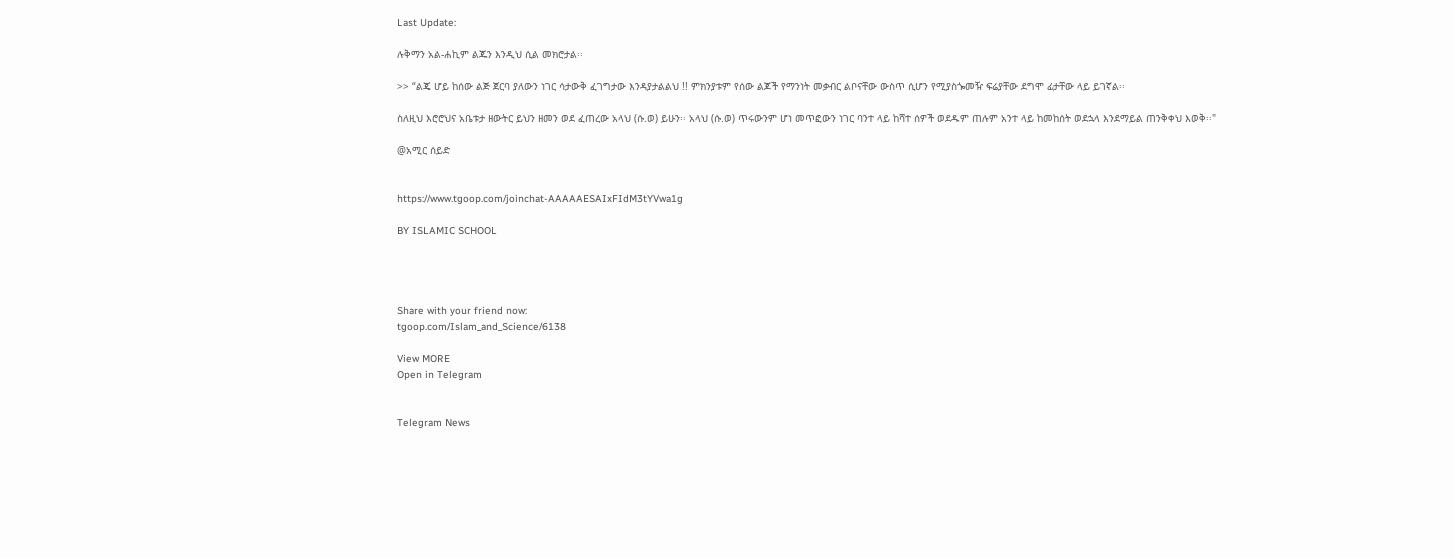Last Update:

ሉቅማን አል-ሐኪም ልጁን እንዲህ ሲል መክሮታል፡፡

>> “ልጄ ሆይ ከሰው ልጅ ጀርባ ያለውን ነገር ሳታውቅ ፈገግታው እንዳያታልልህ !! ምክንያቱም የሰው ልጆች የማንነት መቃብር ልቦናቸው ውስጥ ሲሆን የሚያስጐመዥ ፍሬያቸው ደግሞ ፊታቸው ላይ ይገኛል፡፡

ስለዚህ እሮሮህና አቤቱታ ዘውትር ይህን ዘመን ወደ ፈጠረው አላህ (ሱ.ወ) ይሁን፡፡ አላህ (ሱ.ወ) ጥሩውንም ሆነ መጥፎውን ነገር ባንተ ላይ ከሻተ ሰዎች ወደዱም ጠሉም አንተ ላይ ከመከሰት ወደኋላ እንደማይል ጠንቅቀህ እወቅ፡፡"

@አሚር ሰይድ


https://www.tgoop.com/joinchat-AAAAAESAIxFIdM3tYVwa1g

BY ISLAMIC SCHOOL




Share with your friend now:
tgoop.com/Islam_and_Science/6138

View MORE
Open in Telegram


Telegram News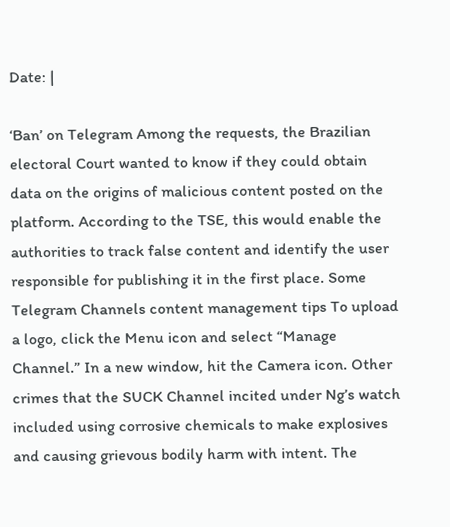Date: |

‘Ban’ on Telegram Among the requests, the Brazilian electoral Court wanted to know if they could obtain data on the origins of malicious content posted on the platform. According to the TSE, this would enable the authorities to track false content and identify the user responsible for publishing it in the first place. Some Telegram Channels content management tips To upload a logo, click the Menu icon and select “Manage Channel.” In a new window, hit the Camera icon. Other crimes that the SUCK Channel incited under Ng’s watch included using corrosive chemicals to make explosives and causing grievous bodily harm with intent. The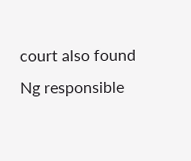court also found Ng responsible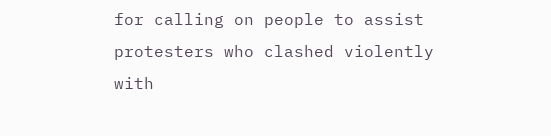for calling on people to assist protesters who clashed violently with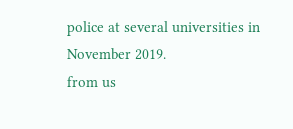police at several universities in November 2019.
from us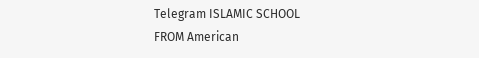Telegram ISLAMIC SCHOOL
FROM American